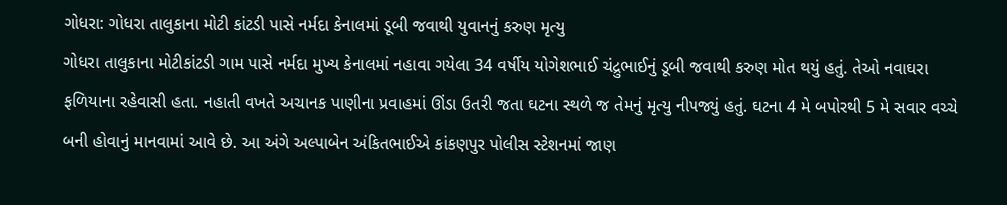ગોધરા: ગોધરા તાલુકાના મોટી કાંટડી પાસે નર્મદા કેનાલમાં ડૂબી જવાથી યુવાનનું કરુણ મૃત્યુ
ગોધરા તાલુકાના મોટીકાંટડી ગામ પાસે નર્મદા મુખ્ય કેનાલમાં નહાવા ગયેલા 34 વર્ષીય યોગેશભાઈ ચંદ્રુભાઈનું ડૂબી જવાથી કરુણ મોત થયું હતું. તેઓ નવાઘરા ફળિયાના રહેવાસી હતા. નહાતી વખતે અચાનક પાણીના પ્રવાહમાં ઊંડા ઉતરી જતા ઘટના સ્થળે જ તેમનું મૃત્યુ નીપજ્યું હતું. ઘટના 4 મે બપોરથી 5 મે સવાર વચ્ચે બની હોવાનું માનવામાં આવે છે. આ અંગે અલ્પાબેન અંકિતભાઈએ કાંકણપુર પોલીસ સ્ટેશનમાં જાણ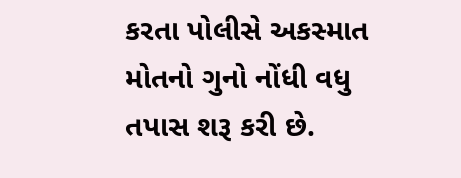કરતા પોલીસે અકસ્માત મોતનો ગુનો નોંધી વધુ તપાસ શરૂ કરી છે.